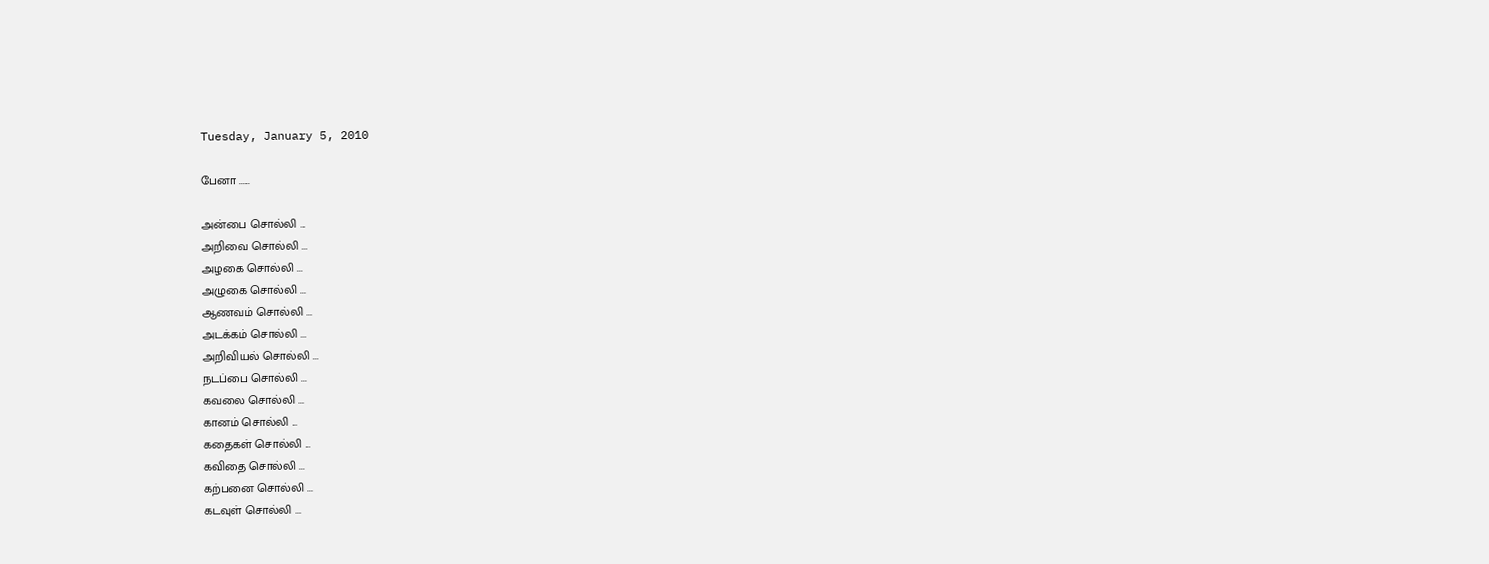Tuesday, January 5, 2010

பேனா ......

அன்பை சொல்லி ...
அறிவை சொல்லி ...
அழகை சொல்லி ...
அழுகை சொல்லி ...
ஆணவம் சொல்லி ...
அடக்கம் சொல்லி ...
அறிவியல் சொல்லி ...
நடப்பை சொல்லி ...
கவலை சொல்லி ...
கானம் சொல்லி ...
கதைகள் சொல்லி ...
கவிதை சொல்லி ...
கற்பனை சொல்லி ...
கடவுள் சொல்லி ...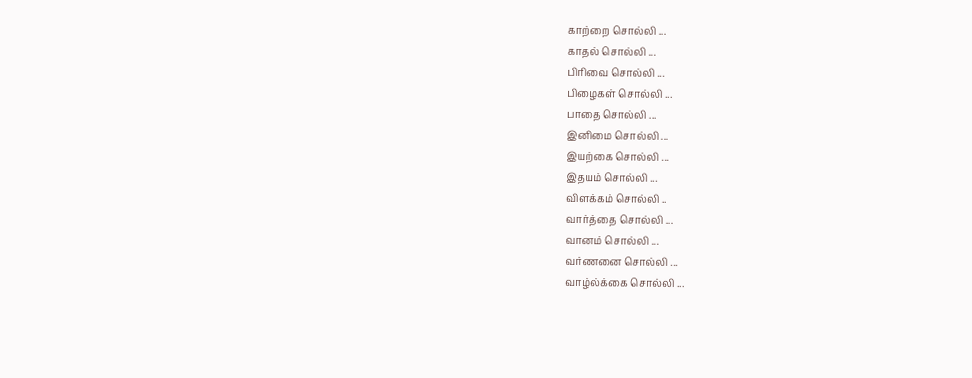காற்றை சொல்லி ...
காதல் சொல்லி ...
பிரிவை சொல்லி ...
பிழைகள் சொல்லி ...
பாதை சொல்லி ...
இனிமை சொல்லி ...
இயற்கை சொல்லி ...
இதயம் சொல்லி ...
விளக்கம் சொல்லி ..
வார்த்தை சொல்லி ...
வானம் சொல்லி ...
வர்ணனை சொல்லி ...
வாழ்ல்க்கை சொல்லி ...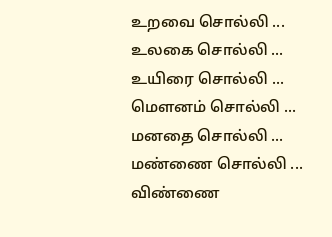உறவை சொல்லி ...
உலகை சொல்லி ...
உயிரை சொல்லி ...
மௌனம் சொல்லி ...
மனதை சொல்லி ...
மண்ணை சொல்லி ...
விண்ணை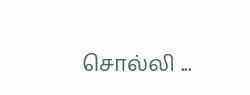சொல்லி ...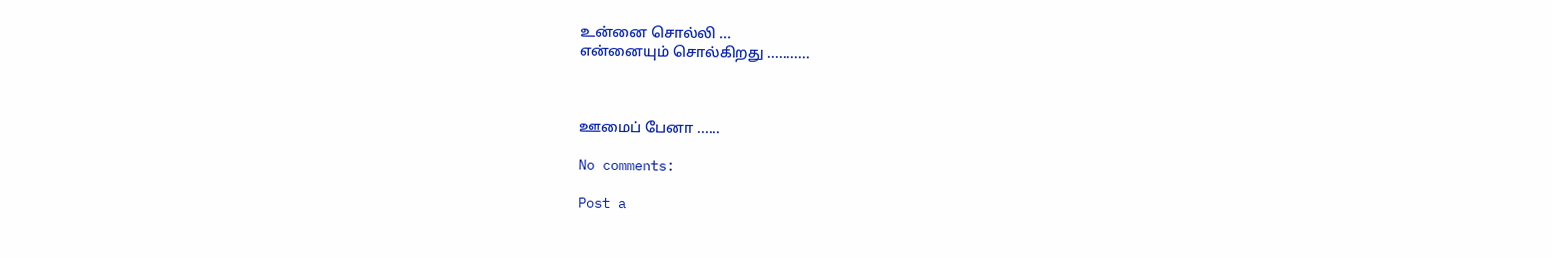உன்னை சொல்லி ...
என்னையும் சொல்கிறது ...........



ஊமைப் பேனா ......

No comments:

Post a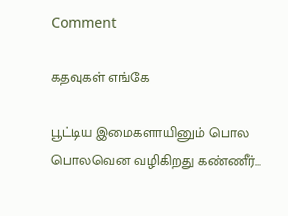Comment

கதவுகள் எங்கே

பூட்டிய இமைகளாயினும் பொல பொலவென வழிகிறது கண்ணீர்...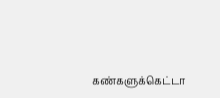கண்களுக்கெட்டா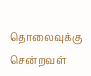தொலைவுக்கு சென்றவள்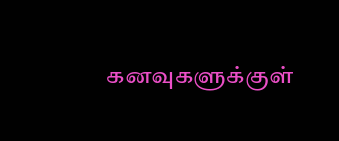கனவுகளுக்குள்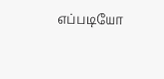எப்படியோ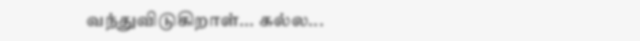வந்துவிடுகிறாள்... கல்ல...